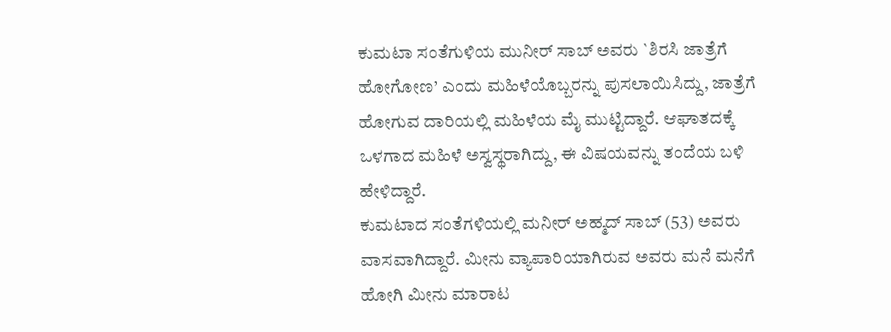ಕುಮಟಾ ಸಂತೆಗುಳಿಯ ಮುನೀರ್ ಸಾಬ್ ಅವರು `ಶಿರಸಿ ಜಾತ್ರೆಗೆ ಹೋಗೋಣ’ ಎಂದು ಮಹಿಳೆಯೊಬ್ಬರನ್ನು ಪುಸಲಾಯಿಸಿದ್ದು, ಜಾತ್ರೆಗೆ ಹೋಗುವ ದಾರಿಯಲ್ಲಿ ಮಹಿಳೆಯ ಮೈ ಮುಟ್ಟಿದ್ದಾರೆ. ಆಘಾತದಕ್ಕೆ ಒಳಗಾದ ಮಹಿಳೆ ಅಸ್ವಸ್ಥರಾಗಿದ್ದು, ಈ ವಿಷಯವನ್ನು ತಂದೆಯ ಬಳಿ ಹೇಳಿದ್ದಾರೆ.
ಕುಮಟಾದ ಸಂತೆಗಳಿಯಲ್ಲಿ ಮನೀರ್ ಅಹ್ಮದ್ ಸಾಬ್ (53) ಅವರು ವಾಸವಾಗಿದ್ದಾರೆ. ಮೀನು ವ್ಯಾಪಾರಿಯಾಗಿರುವ ಅವರು ಮನೆ ಮನೆಗೆ ಹೋಗಿ ಮೀನು ಮಾರಾಟ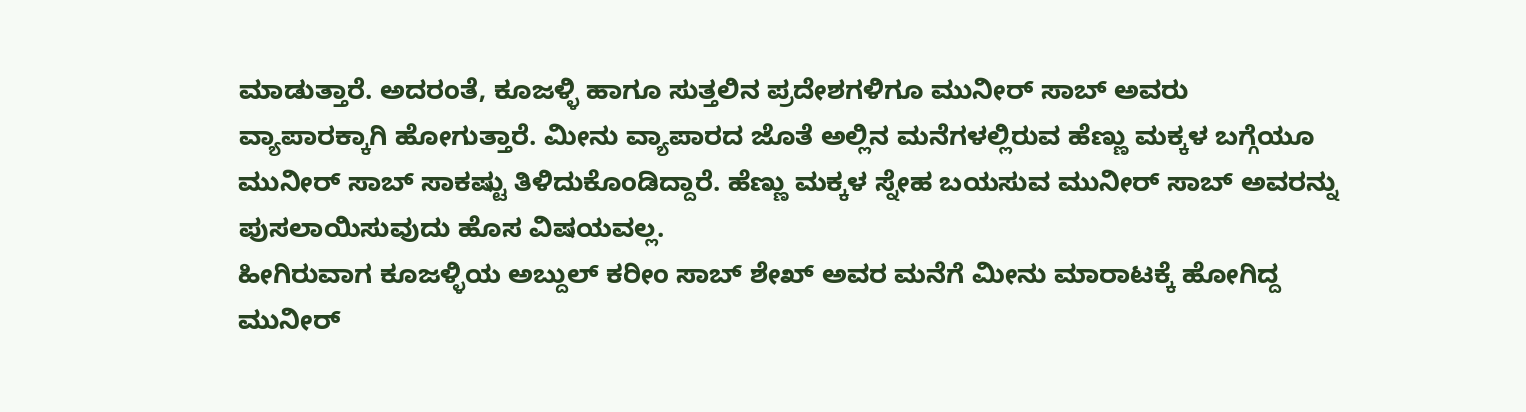ಮಾಡುತ್ತಾರೆ. ಅದರಂತೆ, ಕೂಜಳ್ಳಿ ಹಾಗೂ ಸುತ್ತಲಿನ ಪ್ರದೇಶಗಳಿಗೂ ಮುನೀರ್ ಸಾಬ್ ಅವರು ವ್ಯಾಪಾರಕ್ಕಾಗಿ ಹೋಗುತ್ತಾರೆ. ಮೀನು ವ್ಯಾಪಾರದ ಜೊತೆ ಅಲ್ಲಿನ ಮನೆಗಳಲ್ಲಿರುವ ಹೆಣ್ಣು ಮಕ್ಕಳ ಬಗ್ಗೆಯೂ ಮುನೀರ್ ಸಾಬ್ ಸಾಕಷ್ಟು ತಿಳಿದುಕೊಂಡಿದ್ದಾರೆ. ಹೆಣ್ಣು ಮಕ್ಕಳ ಸ್ನೇಹ ಬಯಸುವ ಮುನೀರ್ ಸಾಬ್ ಅವರನ್ನು ಪುಸಲಾಯಿಸುವುದು ಹೊಸ ವಿಷಯವಲ್ಲ.
ಹೀಗಿರುವಾಗ ಕೂಜಳ್ಳಿಯ ಅಬ್ದುಲ್ ಕರೀಂ ಸಾಬ್ ಶೇಖ್ ಅವರ ಮನೆಗೆ ಮೀನು ಮಾರಾಟಕ್ಕೆ ಹೋಗಿದ್ದ ಮುನೀರ್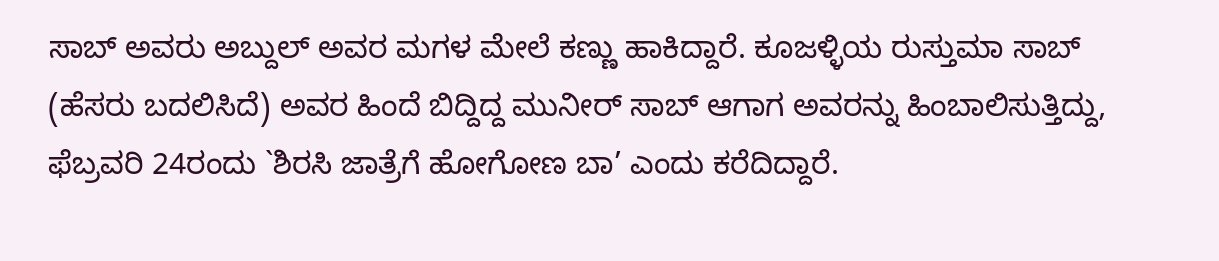ಸಾಬ್ ಅವರು ಅಬ್ದುಲ್ ಅವರ ಮಗಳ ಮೇಲೆ ಕಣ್ಣು ಹಾಕಿದ್ದಾರೆ. ಕೂಜಳ್ಳಿಯ ರುಸ್ತುಮಾ ಸಾಬ್ (ಹೆಸರು ಬದಲಿಸಿದೆ) ಅವರ ಹಿಂದೆ ಬಿದ್ದಿದ್ದ ಮುನೀರ್ ಸಾಬ್ ಆಗಾಗ ಅವರನ್ನು ಹಿಂಬಾಲಿಸುತ್ತಿದ್ದು, ಫೆಬ್ರವರಿ 24ರಂದು `ಶಿರಸಿ ಜಾತ್ರೆಗೆ ಹೋಗೋಣ ಬಾ’ ಎಂದು ಕರೆದಿದ್ದಾರೆ.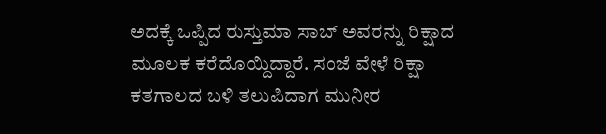ಅದಕ್ಕೆ ಒಪ್ಪಿದ ರುಸ್ತುಮಾ ಸಾಬ್ ಅವರನ್ನು ರಿಕ್ಷಾದ ಮೂಲಕ ಕರೆದೊಯ್ದಿದ್ದಾರೆ. ಸಂಜೆ ವೇಳೆ ರಿಕ್ಷಾ ಕತಗಾಲದ ಬಳಿ ತಲುಪಿದಾಗ ಮುನೀರ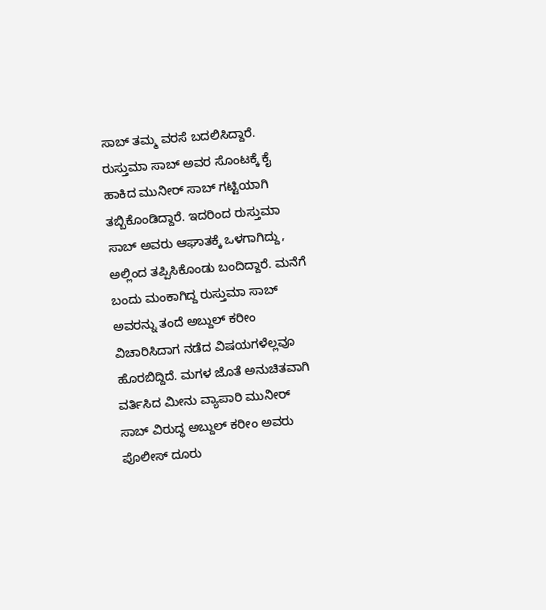ಸಾಬ್ ತಮ್ಮ ವರಸೆ ಬದಲಿಸಿದ್ದಾರೆ.
ರುಸ್ತುಮಾ ಸಾಬ್ ಅವರ ಸೊಂಟಕ್ಕೆ ಕೈ ಹಾಕಿದ ಮುನೀರ್ ಸಾಬ್ ಗಟ್ಟಿಯಾಗಿ ತಬ್ಬಿಕೊಂಡಿದ್ದಾರೆ. ಇದರಿಂದ ರುಸ್ತುಮಾ ಸಾಬ್ ಅವರು ಆಘಾತಕ್ಕೆ ಒಳಗಾಗಿದ್ದು, ಅಲ್ಲಿಂದ ತಪ್ಪಿಸಿಕೊಂಡು ಬಂದಿದ್ದಾರೆ. ಮನೆಗೆ ಬಂದು ಮಂಕಾಗಿದ್ದ ರುಸ್ತುಮಾ ಸಾಬ್ ಅವರನ್ನು ತಂದೆ ಅಬ್ದುಲ್ ಕರೀಂ ವಿಚಾರಿಸಿದಾಗ ನಡೆದ ವಿಷಯಗಳೆಲ್ಲವೂ ಹೊರಬಿದ್ದಿದೆ. ಮಗಳ ಜೊತೆ ಅನುಚಿತವಾಗಿ ವರ್ತಿಸಿದ ಮೀನು ವ್ಯಾಪಾರಿ ಮುನೀರ್ ಸಾಬ್ ವಿರುದ್ಧ ಅಬ್ದುಲ್ ಕರೀಂ ಅವರು ಪೊಲೀಸ್ ದೂರು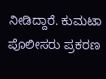ನೀಡಿದ್ದಾರೆ. ಕುಮಟಾ ಪೊಲೀಸರು ಪ್ರಕರಣ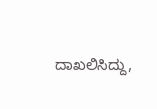ದಾಖಲಿಸಿದ್ದು,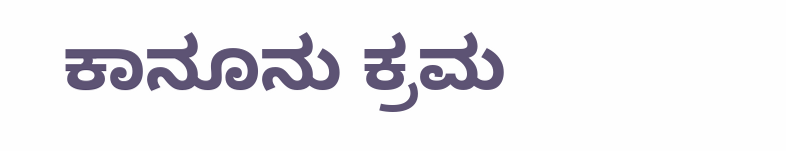ಕಾನೂನು ಕ್ರಮ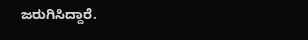ಜರುಗಿಸಿದ್ದಾರೆ.